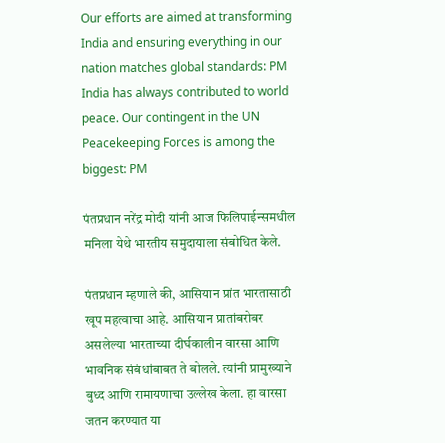Our efforts are aimed at transforming India and ensuring everything in our nation matches global standards: PM
India has always contributed to world peace. Our contingent in the UN Peacekeeping Forces is among the biggest: PM

पंतप्रधान नरेंद्र मोदी यांनी आज फिलिपाईन्समधील मनिला येथे भारतीय समुदायाला संबोधित केले.

पंतप्रधान म्हणाले की, आसियान प्रांत भारतासाठी खूप महत्वाचा आहे. आसियान प्रातांबरोबर असलेल्या भारताच्या दीर्घकालीन वारसा आणि भावनिक संबंधांबाबत ते बोलले. त्यांनी प्रामुख्याने बुध्द आणि रामायणाचा उल्लेख केला. हा वारसा जतन करण्यात या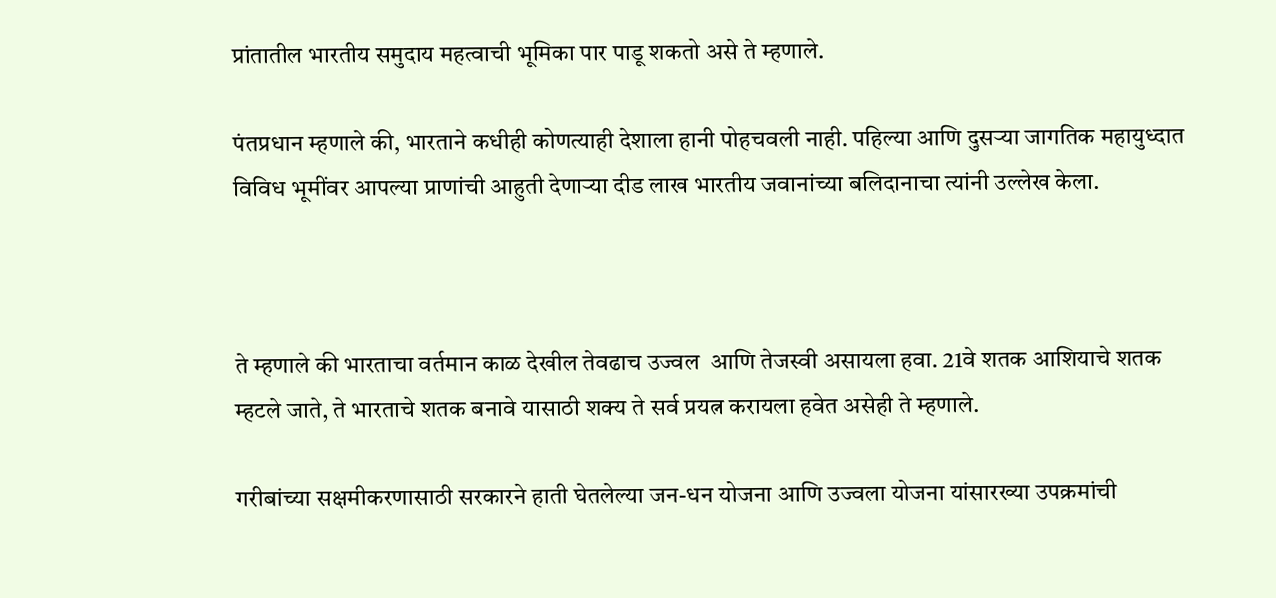प्रांतातील भारतीय समुदाय महत्वाची भूमिका पार पाडू शकतो असे ते म्हणाले.

पंतप्रधान म्हणाले की, भारताने कधीही कोणत्याही देशाला हानी पोहचवली नाही. पहिल्या आणि दुसऱ्या जागतिक महायुध्दात विविध भूमींवर आपल्या प्राणांची आहुती देणाऱ्या दीड लाख भारतीय जवानांच्या बलिदानाचा त्यांनी उल्लेख केला.



ते म्हणाले की भारताचा वर्तमान काळ देखील तेवढाच उज्वल  आणि तेजस्वी असायला हवा. 21वे शतक आशियाचे शतक म्हटले जाते, ते भारताचे शतक बनावे यासाठी शक्य ते सर्व प्रयत्न करायला हवेत असेही ते म्हणाले.

गरीबांच्या सक्षमीकरणासाठी सरकारने हाती घेतलेल्या जन-धन योजना आणि उज्वला योजना यांसारख्या उपक्रमांची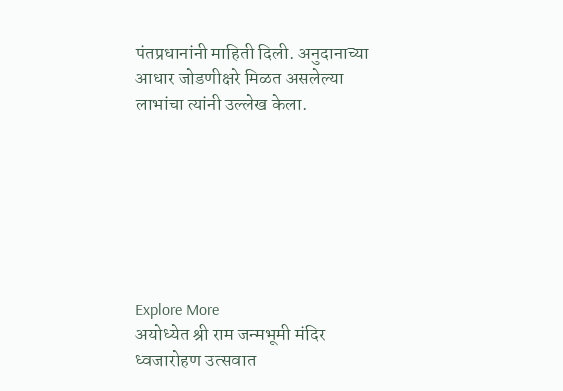पंतप्रधानांनी माहिती दिली. अनुदानाच्या आधार जोडणीक्षरे मिळत असलेल्या लाभांचा त्यांनी उल्लेख केला.







Explore More
अयोध्येत श्री राम जन्मभूमी मंदिर ध्वजारोहण उत्सवात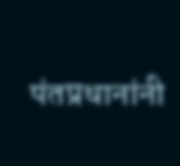पंतप्रधानांनी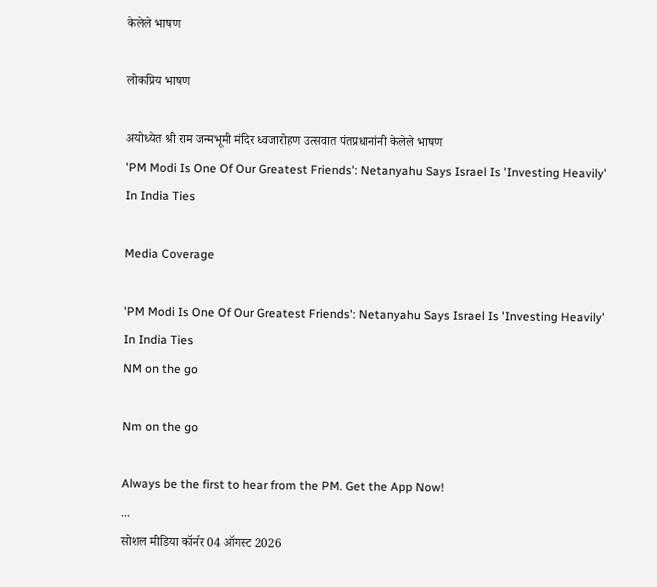केलेले भाषण

लोकप्रिय भाषण

अयोध्येत श्री राम जन्मभूमी मंदिर ध्वजारोहण उत्सवात पंतप्रधानांनी केलेले भाषण
'PM Modi Is One Of Our Greatest Friends': Netanyahu Says Israel Is 'Investing Heavily' In India Ties

Media Coverage

'PM Modi Is One Of Our Greatest Friends': Netanyahu Says Israel Is 'Investing Heavily' In India Ties
NM on the go

Nm on the go

Always be the first to hear from the PM. Get the App Now!
...
सोशल मीडिया कॉर्नर 04 ऑगस्ट 2026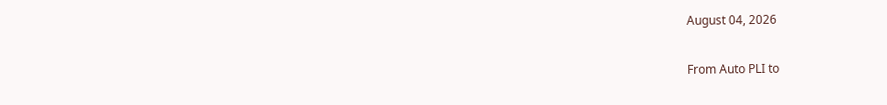August 04, 2026

From Auto PLI to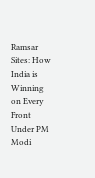Ramsar Sites: How India is Winning on Every Front Under PM Modi